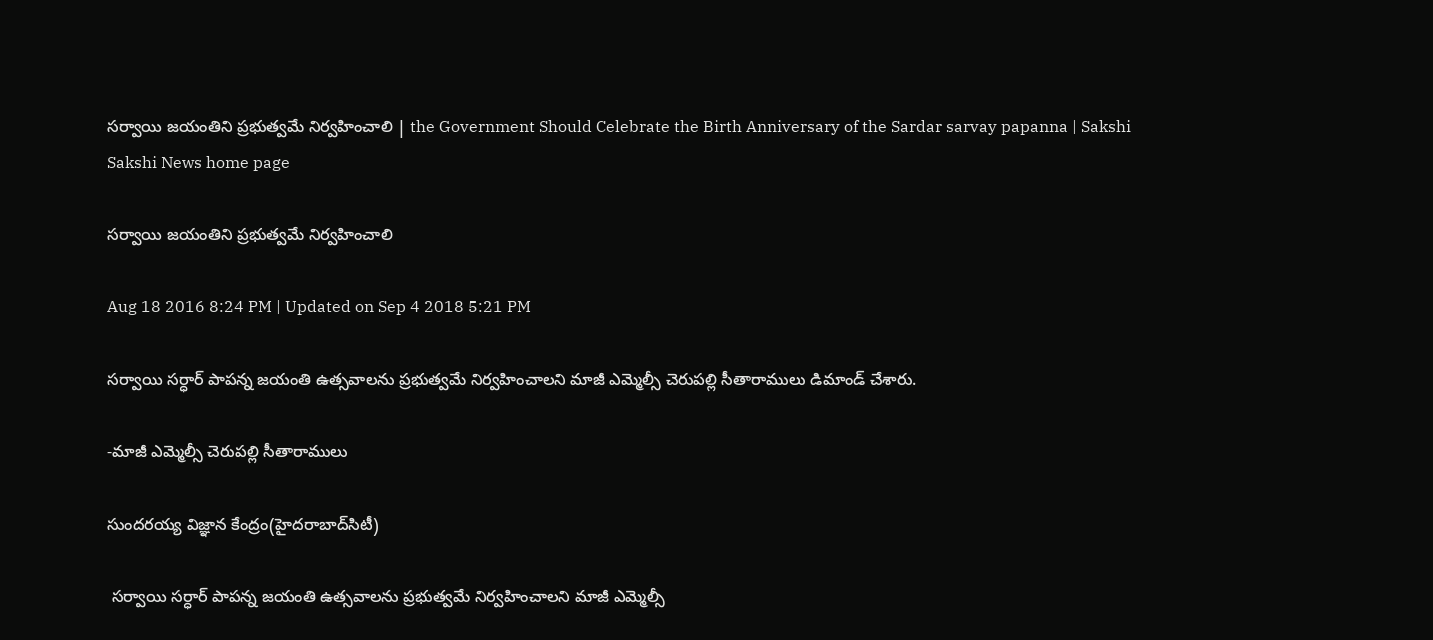సర్వాయి జయంతిని ప్రభుత్వమే నిర్వహించాలి | the Government Should Celebrate the Birth Anniversary of the Sardar sarvay papanna | Sakshi
Sakshi News home page

సర్వాయి జయంతిని ప్రభుత్వమే నిర్వహించాలి

Aug 18 2016 8:24 PM | Updated on Sep 4 2018 5:21 PM

సర్వాయి సర్ధార్ పాపన్న జయంతి ఉత్సవాలను ప్రభుత్వమే నిర్వహించాలని మాజీ ఎమ్మెల్సీ చెరుపల్లి సీతారాములు డిమాండ్ చేశారు.

-మాజీ ఎమ్మెల్సీ చెరుపల్లి సీతారాములు

సుందరయ్య విజ్ఞాన కేంద్రం(హైదరాబాద్‌సిటీ)

 సర్వాయి సర్ధార్ పాపన్న జయంతి ఉత్సవాలను ప్రభుత్వమే నిర్వహించాలని మాజీ ఎమ్మెల్సీ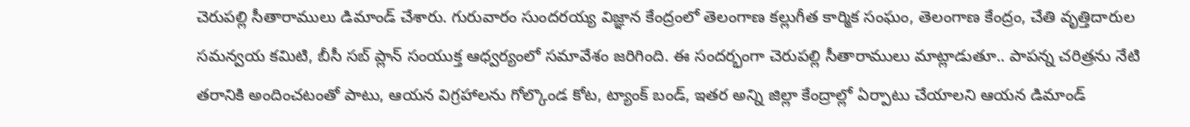చెరుపల్లి సీతారాములు డిమాండ్ చేశారు. గురువారం సుందరయ్య విజ్ఞాన కేంద్రంలో తెలంగాణ కల్లుగీత కార్మిక సంఘం, తెలంగాణ కేంద్రం, చేతి వృత్తిదారుల సమన్వయ కమిటి, బీసీ సబ్ ప్లాన్ సంయుక్త ఆధ్వర్యంలో సమావేశం జరిగింది. ఈ సందర్భంగా చెరుపల్లి సీతారాములు మాట్లాడుతూ.. పాపన్న చరిత్రను నేటి తరానికి అందించటంతో పాటు, ఆయన విగ్రహాలను గోల్కొండ కోట, ట్యాంక్ బండ్, ఇతర అన్ని జిల్లా కేంద్రాల్లో ఏర్పాటు చేయాలని ఆయన డిమాండ్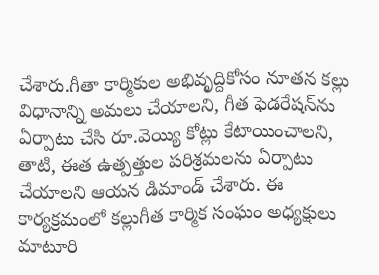చేశారు.గీతా కార్మికుల అభివృద్దికోసం నూతన కల్లు విధానాన్ని అమలు చేయాలని, గీత ఫెడరేషన్‌ను ఏర్పాటు చేసి రూ.వెయ్యి కోట్లు కేటాయించాలని, తాటి, ఈత ఉత్పత్తుల పరిశ్రమలను ఏర్పాటు చేయాలని ఆయన డిమాండ్ చేశారు. ఈ కార్యక్రమంలో కల్లుగీత కార్మిక సంఘం అధ్యక్షులు మాటూరి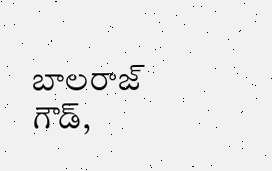బాలరాజ్ గౌడ్,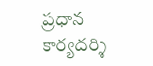ప్రధాన కార్యదర్శి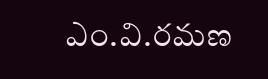ఎం.వి.రమణ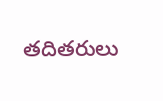తదితరులు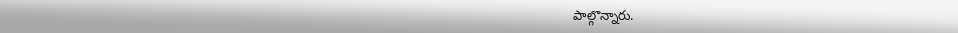పాల్గొన్నారు.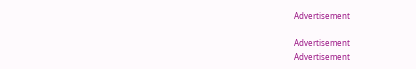Advertisement

Advertisement
Advertisement